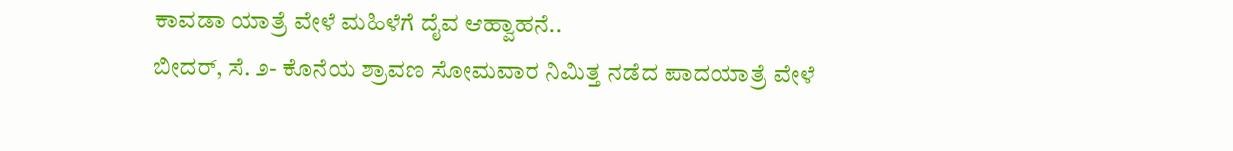ಕಾವಡಾ ಯಾತ್ರೆ ವೇಳೆ ಮಹಿಳೆಗೆ ದೈವ ಆಹ್ವಾಹನೆ..
ಬೀದರ್, ಸೆ. ೨- ಕೊನೆಯ ಶ್ರಾವಣ ಸೋಮವಾರ ನಿಮಿತ್ತ ನಡೆದ ಪಾದಯಾತ್ರೆ ವೇಳೆ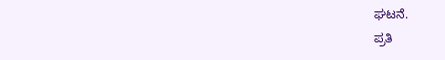ಘಟನೆ.
ಪ್ರತಿ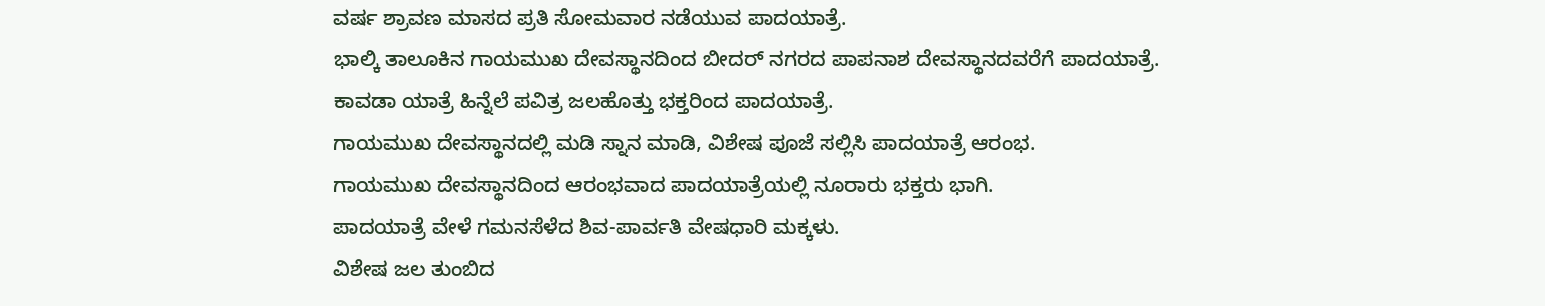ವರ್ಷ ಶ್ರಾವಣ ಮಾಸದ ಪ್ರತಿ ಸೋಮವಾರ ನಡೆಯುವ ಪಾದಯಾತ್ರೆ.
ಭಾಲ್ಕಿ ತಾಲೂಕಿನ ಗಾಯಮುಖ ದೇವಸ್ಥಾನದಿಂದ ಬೀದರ್ ನಗರದ ಪಾಪನಾಶ ದೇವಸ್ಥಾನದವರೆಗೆ ಪಾದಯಾತ್ರೆ.
ಕಾವಡಾ ಯಾತ್ರೆ ಹಿನ್ನೆಲೆ ಪವಿತ್ರ ಜಲಹೊತ್ತು ಭಕ್ತರಿಂದ ಪಾದಯಾತ್ರೆ.
ಗಾಯಮುಖ ದೇವಸ್ಥಾನದಲ್ಲಿ ಮಡಿ ಸ್ನಾನ ಮಾಡಿ, ವಿಶೇಷ ಪೂಜೆ ಸಲ್ಲಿಸಿ ಪಾದಯಾತ್ರೆ ಆರಂಭ.
ಗಾಯಮುಖ ದೇವಸ್ಥಾನದಿಂದ ಆರಂಭವಾದ ಪಾದಯಾತ್ರೆಯಲ್ಲಿ ನೂರಾರು ಭಕ್ತರು ಭಾಗಿ.
ಪಾದಯಾತ್ರೆ ವೇಳೆ ಗಮನಸೆಳೆದ ಶಿವ-ಪಾರ್ವತಿ ವೇಷಧಾರಿ ಮಕ್ಕಳು.
ವಿಶೇಷ ಜಲ ತುಂಬಿದ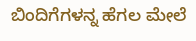ಬಿಂದಿಗೆಗಳನ್ನ ಹೆಗಲ ಮೇಲೆ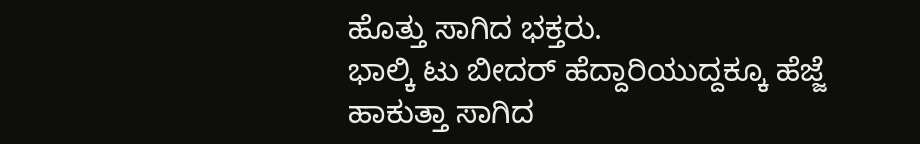ಹೊತ್ತು ಸಾಗಿದ ಭಕ್ತರು.
ಭಾಲ್ಕಿ ಟು ಬೀದರ್ ಹೆದ್ದಾರಿಯುದ್ದಕ್ಕೂ ಹೆಜ್ಜೆ ಹಾಕುತ್ತಾ ಸಾಗಿದ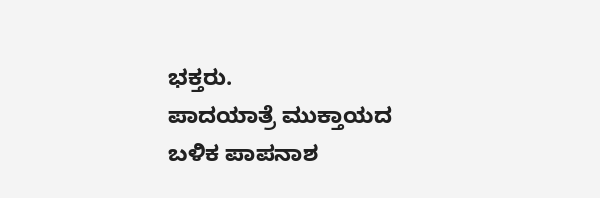ಭಕ್ತರು.
ಪಾದಯಾತ್ರೆ ಮುಕ್ತಾಯದ ಬಳಿಕ ಪಾಪನಾಶ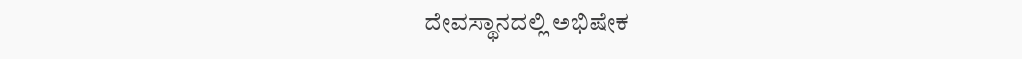ದೇವಸ್ಥಾನದಲ್ಲಿ ಅಭಿಷೇಕ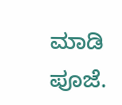ಮಾಡಿ ಪೂಜೆ.